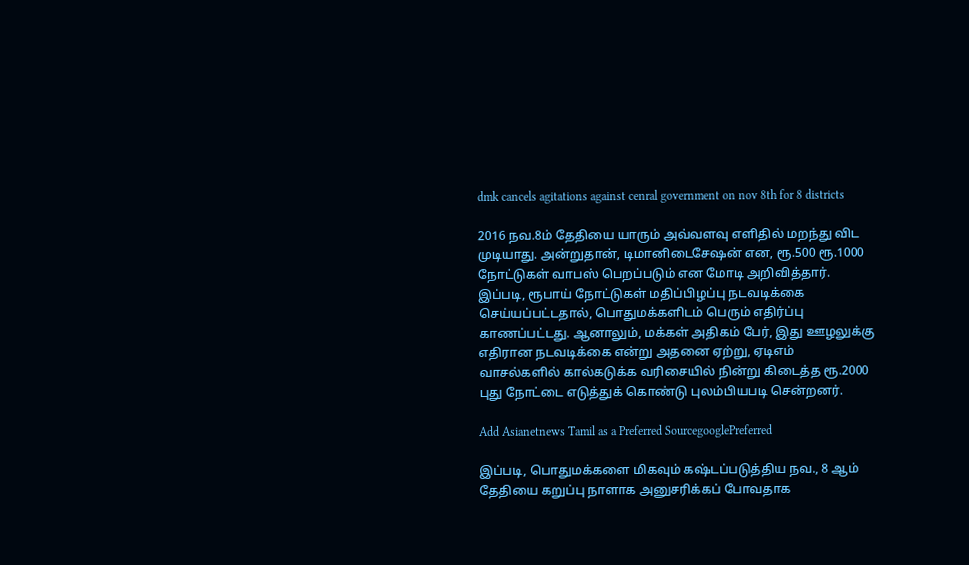dmk cancels agitations against cenral government on nov 8th for 8 districts

2016 நவ.8ம் தேதியை யாரும் அவ்வளவு எளிதில் மறந்து விட முடியாது. அன்றுதான், டிமானிடைசேஷன் என, ரூ.500 ரூ.1000 நோட்டுகள் வாபஸ் பெறப்படும் என மோடி அறிவித்தார். இப்படி, ரூபாய் நோட்டுகள் மதிப்பிழப்பு நடவடிக்கை செய்யப்பட்டதால், பொதுமக்களிடம் பெரும் எதிர்ப்பு காணப்பட்டது. ஆனாலும், மக்கள் அதிகம் பேர், இது ஊழலுக்கு எதிரான நடவடிக்கை என்று அதனை ஏற்று, ஏடிஎம் வாசல்களில் கால்கடுக்க வரிசையில் நின்று கிடைத்த ரூ.2000 புது நோட்டை எடுத்துக் கொண்டு புலம்பியபடி சென்றனர்.

Add Asianetnews Tamil as a Preferred SourcegooglePreferred

இப்படி, பொதுமக்களை மிகவும் கஷ்டப்படுத்திய நவ., 8 ஆம் தேதியை கறுப்பு நாளாக அனுசரிக்கப் போவதாக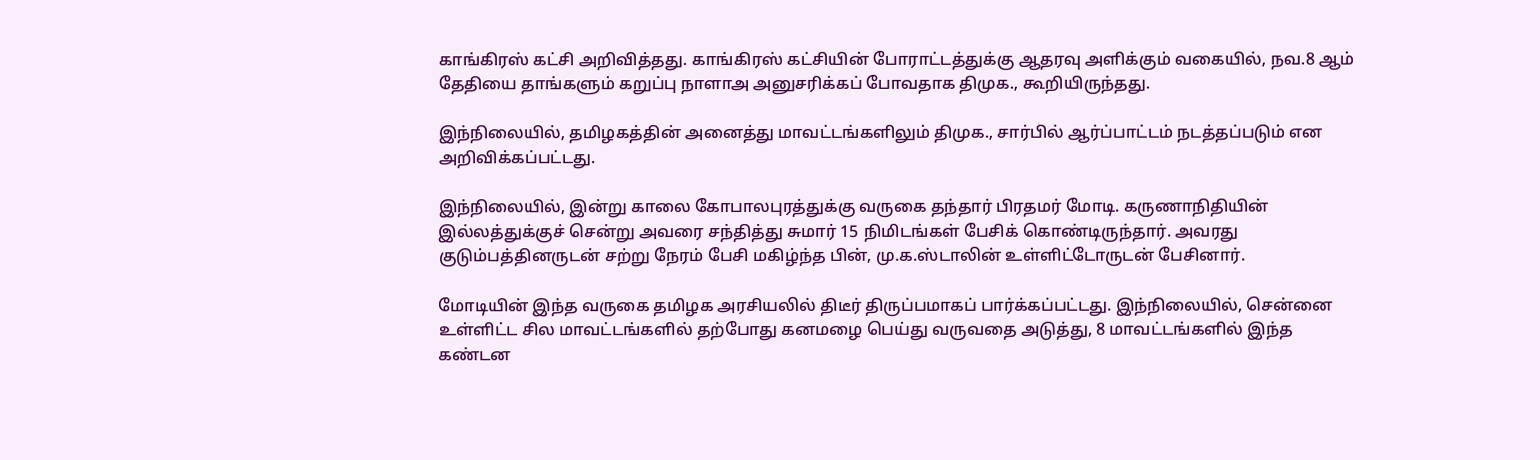காங்கிரஸ் கட்சி அறிவித்தது. காங்கிரஸ் கட்சியின் போராட்டத்துக்கு ஆதரவு அளிக்கும் வகையில், நவ.8 ஆம் தேதியை தாங்களும் கறுப்பு நாளாஅ அனுசரிக்கப் போவதாக திமுக., கூறியிருந்தது.

இந்நிலையில், தமிழகத்தின் அனைத்து மாவட்டங்களிலும் திமுக., சார்பில் ஆர்ப்பாட்டம் நடத்தப்படும் என அறிவிக்கப்பட்டது.

இந்நிலையில், இன்று காலை கோபாலபுரத்துக்கு வருகை தந்தார் பிரதமர் மோடி. கருணாநிதியின் இல்லத்துக்குச் சென்று அவரை சந்தித்து சுமார் 15 நிமிடங்கள் பேசிக் கொண்டிருந்தார். அவரது குடும்பத்தினருடன் சற்று நேரம் பேசி மகிழ்ந்த பின், மு.க.ஸ்டாலின் உள்ளிட்டோருடன் பேசினார்.

மோடியின் இந்த வருகை தமிழக அரசியலில் திடீர் திருப்பமாகப் பார்க்கப்பட்டது. இந்நிலையில், சென்னை உள்ளிட்ட சில மாவட்டங்களில் தற்போது கனமழை பெய்து வருவதை அடுத்து, 8 மாவட்டங்களில் இந்த கண்டன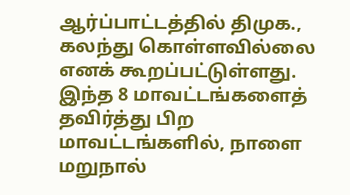ஆர்ப்பாட்டத்தில் திமுக., கலந்து கொள்ளவில்லை எனக் கூறப்பட்டுள்ளது. இந்த 8 மாவட்டங்களைத் தவிர்த்து பிற மாவட்டங்களில், நாளை மறுநால்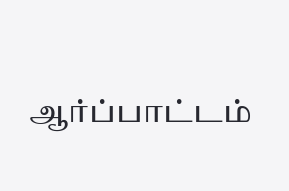ஆர்ப்பாட்டம்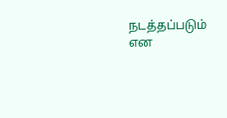நடத்தப்படும் என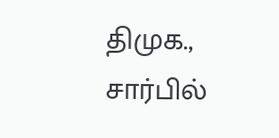திமுக., சார்பில்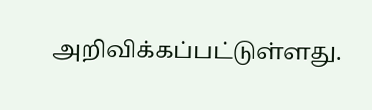அறிவிக்கப்பட்டுள்ளது.